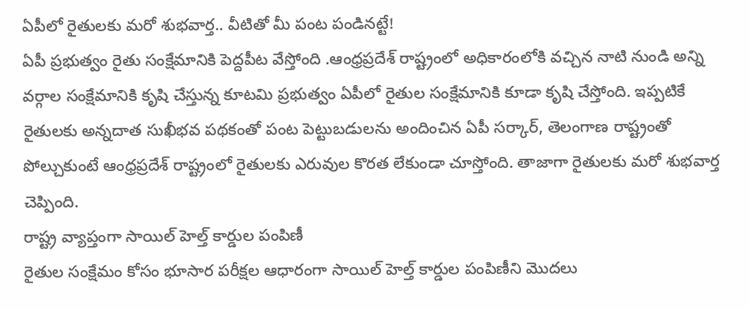ఏపీలో రైతులకు మరో శుభవార్త.. వీటితో మీ పంట పండినట్టే!
ఏపీ ప్రభుత్వం రైతు సంక్షేమానికి పెద్దపీట వేస్తోంది .ఆంధ్రప్రదేశ్ రాష్ట్రంలో అధికారంలోకి వచ్చిన నాటి నుండి అన్ని వర్గాల సంక్షేమానికి కృషి చేస్తున్న కూటమి ప్రభుత్వం ఏపీలో రైతుల సంక్షేమానికి కూడా కృషి చేస్తోంది. ఇప్పటికే రైతులకు అన్నదాత సుఖీభవ పథకంతో పంట పెట్టుబడులను అందించిన ఏపీ సర్కార్, తెలంగాణ రాష్ట్రంతో పోల్చుకుంటే ఆంధ్రప్రదేశ్ రాష్ట్రంలో రైతులకు ఎరువుల కొరత లేకుండా చూస్తోంది. తాజాగా రైతులకు మరో శుభవార్త చెప్పింది.
రాష్ట్ర వ్యాప్తంగా సాయిల్ హెల్త్ కార్డుల పంపిణీ
రైతుల సంక్షేమం కోసం భూసార పరీక్షల ఆధారంగా సాయిల్ హెల్త్ కార్డుల పంపిణీని మొదలు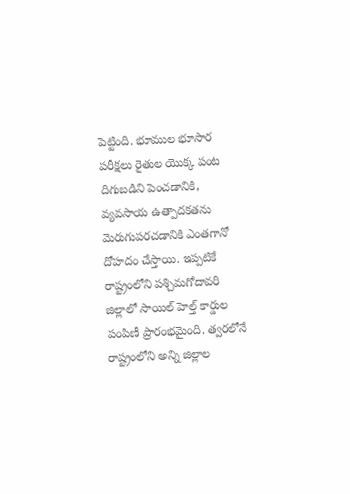పెట్టింది. భూముల భూసార పరీక్షలు రైతుల యొక్క పంట దిగుబడిని పెంచడానికి, వ్యవసాయ ఉత్పాదకతను మెరుగుపరచడానికి ఎంతగానో దోహదం చేస్తాయి. ఇప్పటికే రాష్ట్రంలోని పశ్చిమగోదావరి జిల్లాలో సాయిల్ హెల్త్ కార్డుల పంపిణీ ప్రారంభమైంది. త్వరలోనే రాష్ట్రంలోని అన్ని జిల్లాల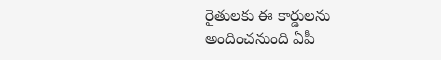రైతులకు ఈ కార్డులను అందించనుంది ఏపీ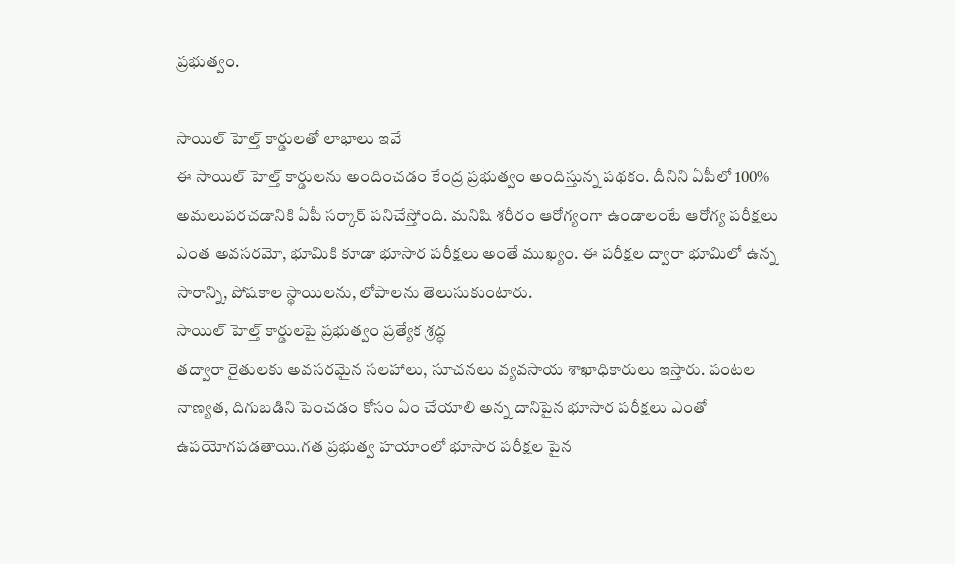ప్రభుత్వం.

సాయిల్ హెల్త్ కార్డులతో లాభాలు ఇవే
ఈ సాయిల్ హెల్త్ కార్డులను అందించడం కేంద్ర ప్రభుత్వం అందిస్తున్న పథకం. దీనిని ఏపీలో 100% అమలుపరచడానికి ఏపీ సర్కార్ పనిచేస్తోంది. మనిషి శరీరం ఆరోగ్యంగా ఉండాలంటే ఆరోగ్య పరీక్షలు ఎంత అవసరమో, భూమికి కూడా భూసార పరీక్షలు అంతే ముఖ్యం. ఈ పరీక్షల ద్వారా భూమిలో ఉన్న సారాన్ని, పోషకాల స్థాయిలను, లోపాలను తెలుసుకుంటారు.
సాయిల్ హెల్త్ కార్డులపై ప్రభుత్వం ప్రత్యేక శ్రద్ధ
తద్వారా రైతులకు అవసరమైన సలహాలు, సూచనలు వ్యవసాయ శాఖాధికారులు ఇస్తారు. పంటల నాణ్యత, దిగుబడిని పెంచడం కోసం ఏం చేయాలి అన్న దానిపైన భూసార పరీక్షలు ఎంతో ఉపయోగపడతాయి.గత ప్రభుత్వ హయాంలో భూసార పరీక్షల పైన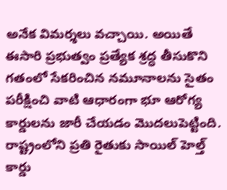అనేక విమర్శలు వచ్చాయి. అయితే ఈసారి ప్రభుత్వం ప్రత్యేక శ్రద్ధ తీసుకొని గతంలో సేకరించిన నమూనాలను సైతం పరీక్షించి వాటి ఆధారంగా భూ ఆరోగ్య కార్డులను జారీ చేయడం మొదలుపెట్టింది.
రాష్ట్రంలోని ప్రతి రైతుకు సాయిల్ హెల్త్ కార్డు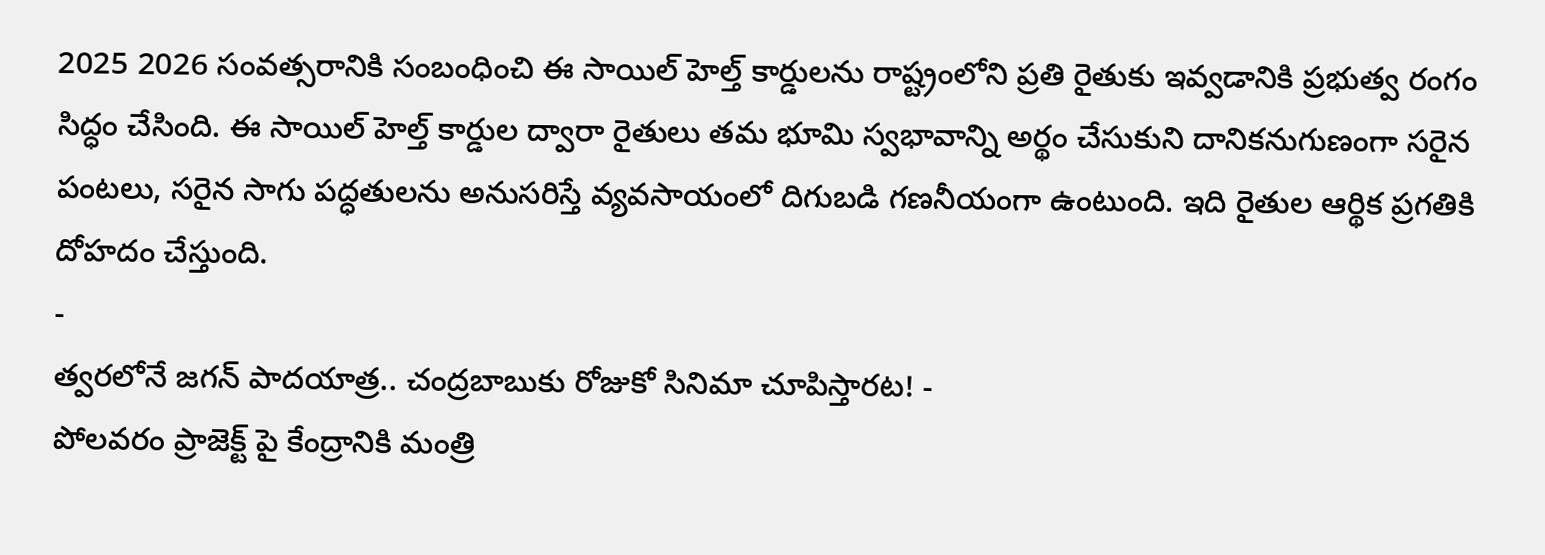2025 2026 సంవత్సరానికి సంబంధించి ఈ సాయిల్ హెల్త్ కార్డులను రాష్ట్రంలోని ప్రతి రైతుకు ఇవ్వడానికి ప్రభుత్వ రంగం సిద్ధం చేసింది. ఈ సాయిల్ హెల్త్ కార్డుల ద్వారా రైతులు తమ భూమి స్వభావాన్ని అర్థం చేసుకుని దానికనుగుణంగా సరైన పంటలు, సరైన సాగు పద్ధతులను అనుసరిస్తే వ్యవసాయంలో దిగుబడి గణనీయంగా ఉంటుంది. ఇది రైతుల ఆర్థిక ప్రగతికి దోహదం చేస్తుంది.
-
త్వరలోనే జగన్ పాదయాత్ర.. చంద్రబాబుకు రోజుకో సినిమా చూపిస్తారట! -
పోలవరం ప్రాజెక్ట్ పై కేంద్రానికి మంత్రి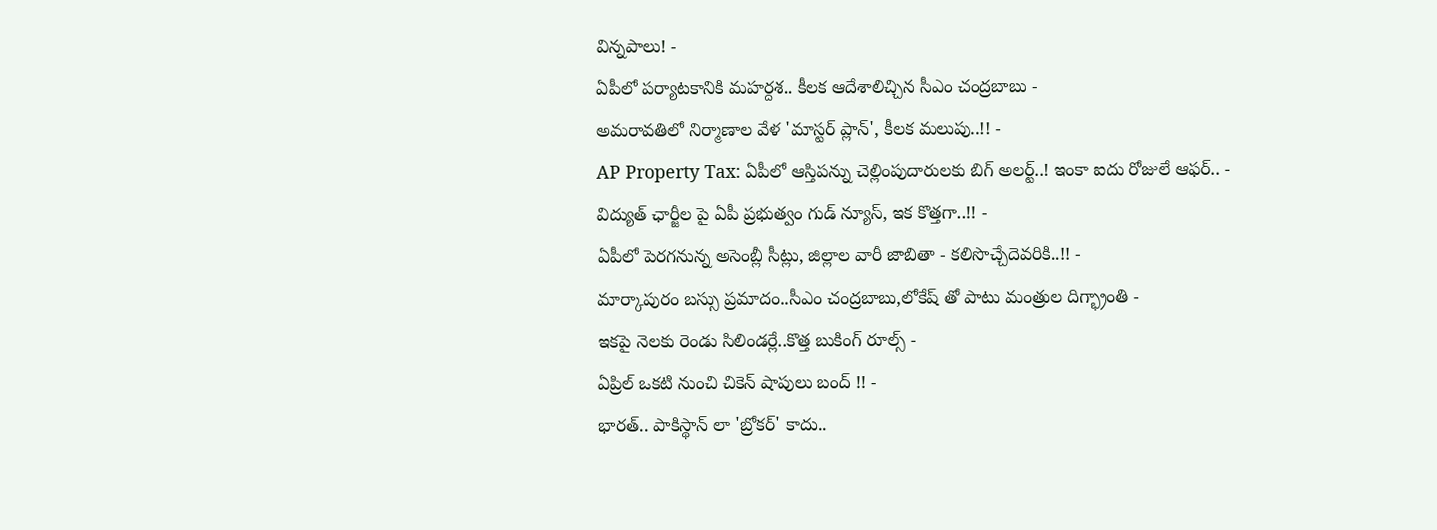విన్నపాలు! -
ఏపీలో పర్యాటకానికి మహర్దశ.. కీలక ఆదేశాలిచ్చిన సీఎం చంద్రబాబు -
అమరావతిలో నిర్మాణాల వేళ 'మాస్టర్ ప్లాన్', కీలక మలుపు..!! -
AP Property Tax: ఏపీలో ఆస్తిపన్ను చెల్లింపుదారులకు బిగ్ అలర్ట్..! ఇంకా ఐదు రోజులే ఆఫర్.. -
విద్యుత్ ఛార్జీల పై ఏపీ ప్రభుత్వం గుడ్ న్యూస్, ఇక కొత్తగా..!! -
ఏపీలో పెరగనున్న అసెంబ్లీ సీట్లు, జిల్లాల వారీ జాబితా - కలిసొచ్చేదెవరికి..!! -
మార్కాపురం బస్సు ప్రమాదం..సీఎం చంద్రబాబు,లోకేష్ తో పాటు మంత్రుల దిగ్భ్రాంతి -
ఇకపై నెలకు రెండు సిలిండర్లే..కొత్త బుకింగ్ రూల్స్ -
ఏప్రిల్ ఒకటి నుంచి చికెన్ షాపులు బంద్ !! -
భారత్.. పాకిస్థాన్ లా 'బ్రోకర్' కాదు..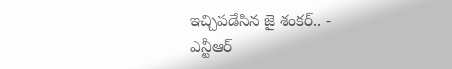ఇచ్చిపడేసిన జై శంకర్.. -
ఎన్టీఆర్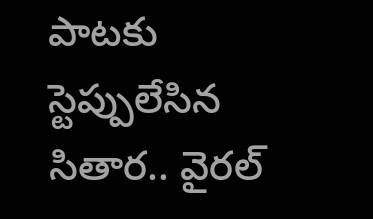పాటకు స్టెప్పులేసిన సితార.. వైరల్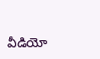వీడియో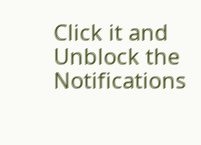Click it and Unblock the Notifications